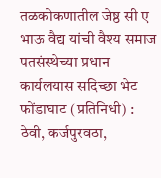तळकोकणातील जेष्ठ सी ए भाऊ वैद्य यांची वैश्य समाज पतसंस्थेच्या प्रधान कार्यलयास सदिच्छा भेट
फोंडाघाट (प्रतिनिधी) : ठेवी, कर्जपुरवठा,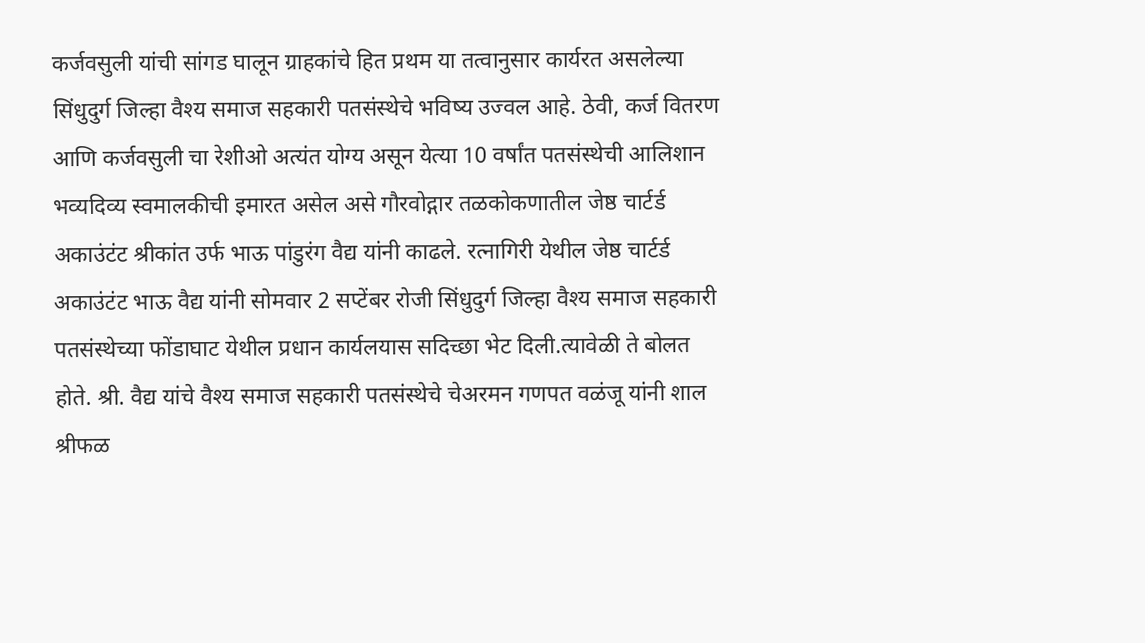कर्जवसुली यांची सांगड घालून ग्राहकांचे हित प्रथम या तत्वानुसार कार्यरत असलेल्या सिंधुदुर्ग जिल्हा वैश्य समाज सहकारी पतसंस्थेचे भविष्य उज्वल आहे. ठेवी, कर्ज वितरण आणि कर्जवसुली चा रेशीओ अत्यंत योग्य असून येत्या 10 वर्षांत पतसंस्थेची आलिशान भव्यदिव्य स्वमालकीची इमारत असेल असे गौरवोद्गार तळकोकणातील जेष्ठ चार्टर्ड अकाउंटंट श्रीकांत उर्फ भाऊ पांडुरंग वैद्य यांनी काढले. रत्नागिरी येथील जेष्ठ चार्टर्ड अकाउंटंट भाऊ वैद्य यांनी सोमवार 2 सप्टेंबर रोजी सिंधुदुर्ग जिल्हा वैश्य समाज सहकारी पतसंस्थेच्या फोंडाघाट येथील प्रधान कार्यलयास सदिच्छा भेट दिली.त्यावेळी ते बोलत होते. श्री. वैद्य यांचे वैश्य समाज सहकारी पतसंस्थेचे चेअरमन गणपत वळंजू यांनी शाल श्रीफळ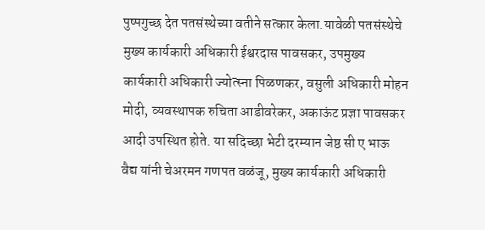पुष्पगुच्छ देत पतसंस्थेच्या वतीने सत्कार केला.यावेळी पतसंस्थेचे मुख्य कार्यकारी अधिकारी ईश्वरदास पावसकर, उपमुख्य कार्यकारी अधिकारी ज्योत्स्ना पिळणकर, वसुली अधिकारी मोहन मोदी, व्यवस्थापक रुचिता आडीवरेकर, अकाऊंट प्रज्ञा पावसकर आदी उपस्थित होते. या सदिच्छा भेटी दरम्यान जेष्ठ सी ए भाऊ वैद्य यांनी चेअरमन गणपत वळंजू, मुख्य कार्यकारी अधिकारी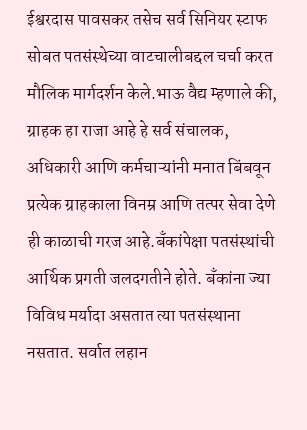ईश्वरदास पावसकर तसेच सर्व सिनियर स्टाफ सोबत पतसंस्थेच्या वाटचालीबद्दल चर्चा करत मौलिक मार्गदर्शन केले.भाऊ वैद्य म्हणाले की, ग्राहक हा राजा आहे हे सर्व संचालक, अधिकारी आणि कर्मचाऱ्यांनी मनात बिंबवून प्रत्येक ग्राहकाला विनम्र आणि तत्पर सेवा देणे ही काळाची गरज आहे.बँकांपेक्षा पतसंस्थांची आर्थिक प्रगती जलदगतीने होते. बँकांना ज्या विविध मर्यादा असतात त्या पतसंस्थाना नसतात. सर्वात लहान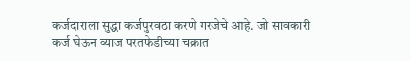कर्जदाराला सुद्धा कर्जपुरवठा करणे गरजेचे आहे. जो सावकारी कर्ज घेऊन व्याज परतफेडीच्या चक्रात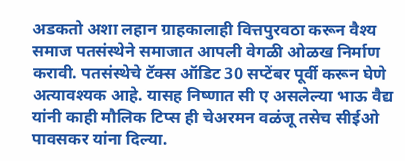अडकतो अशा लहान ग्राहकालाही वित्तपुरवठा करून वैश्य समाज पतसंस्थेने समाजात आपली वेगळी ओळख निर्माण करावी. पतसंस्थेचे टॅक्स ऑडिट 30 सप्टेंबर पूर्वी करून घेणे अत्यावश्यक आहे. यासह निष्णात सी ए असलेल्या भाऊ वैद्य यांनी काही मौलिक टिप्स ही चेअरमन वळंजू तसेच सीईओ पावसकर यांना दिल्या.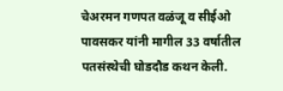चेअरमन गणपत वळंजू व सीईओ पावसकर यांनी मागील 33 वर्षातील पतसंस्थेची घोडदौड कथन केली.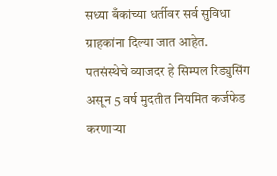सध्या बँकांच्या धर्तीवर सर्व सुविधा ग्राहकांना दिल्या जात आहेत. पतसंस्थेचे व्याजदर हे सिम्पल रिड्युसिंग असून 5 वर्ष मुदतीत नियमित कर्जफेड करणाऱ्या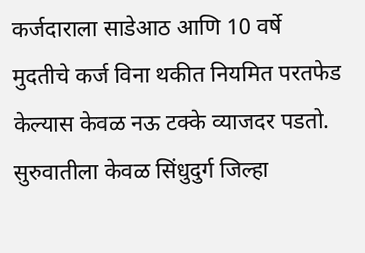कर्जदाराला साडेआठ आणि 10 वर्षे मुदतीचे कर्ज विना थकीत नियमित परतफेड केल्यास केवळ नऊ टक्के व्याजदर पडतो. सुरुवातीला केवळ सिंधुदुर्ग जिल्हा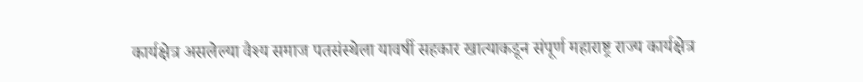कार्यक्षेत्र असलेल्या वैश्य समाज पतसंस्थेला यावर्षी सहकार खात्याकडून संपूर्ण महाराष्ट्र राज्य कार्यक्षेत्र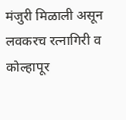मंजुरी मिळाली असून लवकरच रत्नागिरी व कोल्हापूर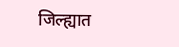जिल्ह्यात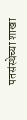पतसंस्थेच्या शाखा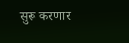सुरू करणार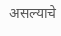असल्याचे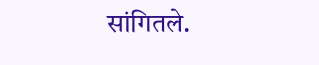सांगितले.